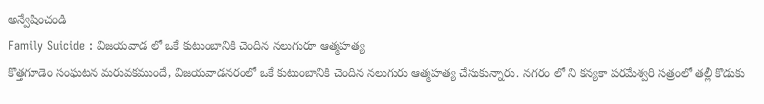అన్వేషించండి
Family Suicide : విజయవాడ లో ఒకే కుటుంబానికి చెందిన నలుగురూ ఆత్మహత్య
కొత్తగూడెం సంఘటన మరువకముందే, విజయవాడనరంలో ఒకే కుటుంబానికి చెందిన నలుగురు ఆత్మహత్య చేసుకున్నారు. నగరం లో ని కన్యకా పరమేశ్వరి సత్రంలో తల్లీ కొడుకు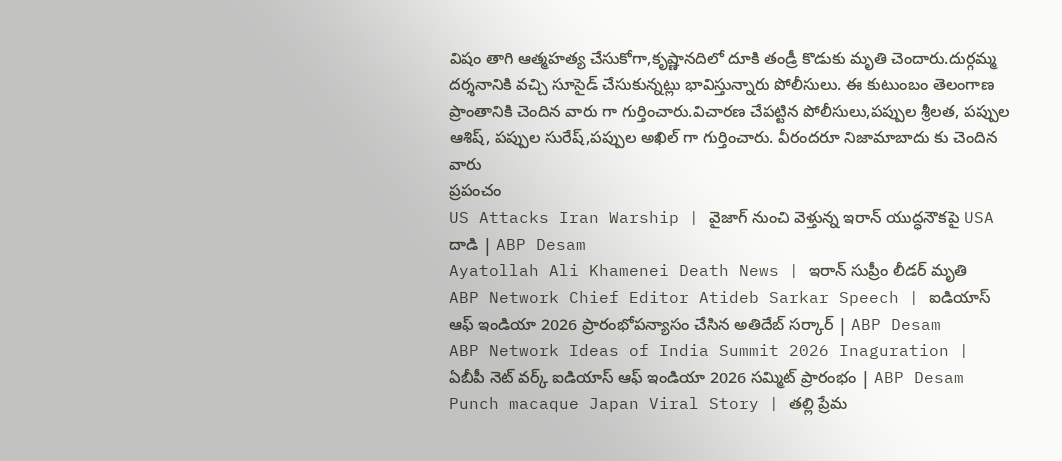విషం తాగి ఆత్మహత్య చేసుకోగా,కృష్ణానదిలో దూకి తండ్రీ కొడుకు మృతి చెందారు.దుర్గమ్మ దర్శనానికి వచ్చి సూసైడ్ చేసుకున్నట్లు భావిస్తున్నారు పోలీసులు. ఈ కుటుంబం తెలంగాణ ప్రాంతానికి చెందిన వారు గా గుర్తించారు.విచారణ చేపట్టిన పోలీసులు,పప్పుల శ్రీలత, పప్పుల ఆశిష్, పప్పుల సురేష్,పప్పుల అఖిల్ గా గుర్తించారు. వీరందరూ నిజామాబాదు కు చెందిన వారు
ప్రపంచం
US Attacks Iran Warship | వైజాగ్ నుంచి వెళ్తున్న ఇరాన్ యుద్ధనౌకపై USA దాడి | ABP Desam
Ayatollah Ali Khamenei Death News | ఇరాన్ సుప్రీం లీడర్ మృతి
ABP Network Chief Editor Atideb Sarkar Speech | ఐడియాస్ ఆఫ్ ఇండియా 2026 ప్రారంభోపన్యాసం చేసిన అతిదేబ్ సర్కార్ | ABP Desam
ABP Network Ideas of India Summit 2026 Inaguration | ఏబీపీ నెట్ వర్క్ ఐడియాస్ ఆఫ్ ఇండియా 2026 సమ్మిట్ ప్రారంభం | ABP Desam
Punch macaque Japan Viral Story | తల్లి ప్రేమ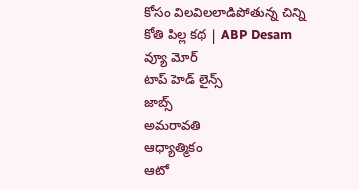కోసం విలవిలలాడిపోతున్న చిన్ని కోతి పిల్ల కథ | ABP Desam
వ్యూ మోర్
టాప్ హెడ్ లైన్స్
జాబ్స్
అమరావతి
ఆధ్యాత్మికం
ఆటో